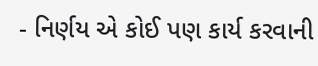- નિર્ણય એ કોઈ પણ કાર્ય કરવાની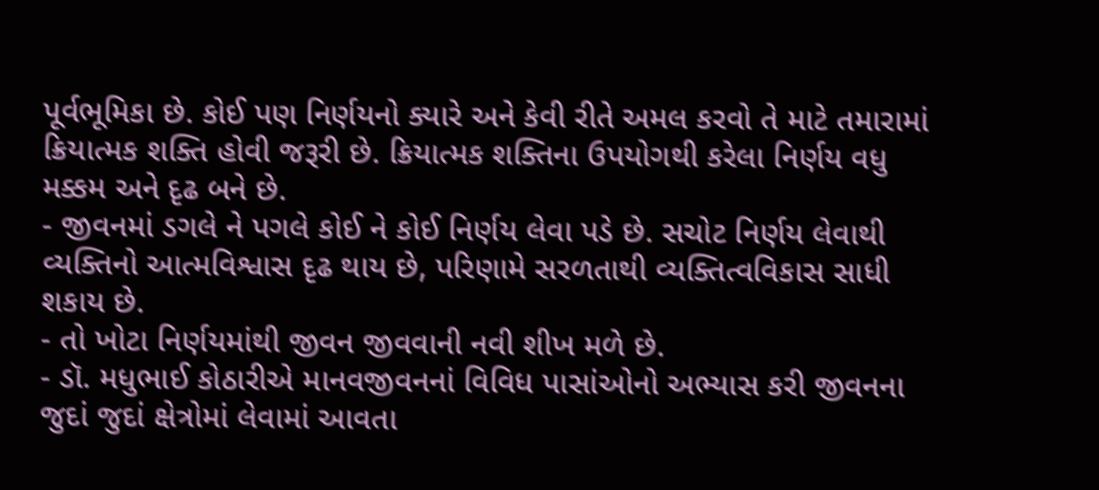પૂર્વભૂમિકા છે. કોઈ પણ નિર્ણયનો ક્યારે અને કેવી રીતે અમલ કરવો તે માટે તમારામાં ક્રિયાત્મક શક્તિ હોવી જરૂરી છે. ક્રિયાત્મક શક્તિના ઉપયોગથી કરેલા નિર્ણય વધુ મક્કમ અને દૃઢ બને છે.
- જીવનમાં ડગલે ને પગલે કોઈ ને કોઈ નિર્ણય લેવા પડે છે. સચોટ નિર્ણય લેવાથી વ્યક્તિનો આત્મવિશ્વાસ દૃઢ થાય છે, પરિણામે સરળતાથી વ્યક્તિત્વવિકાસ સાધી શકાય છે.
- તો ખોટા નિર્ણયમાંથી જીવન જીવવાની નવી શીખ મળે છે.
- ડૉ. મધુભાઈ કોઠારીએ માનવજીવનનાં વિવિધ પાસાંઓનો અભ્યાસ કરી જીવનના જુદાં જુદાં ક્ષેત્રોમાં લેવામાં આવતા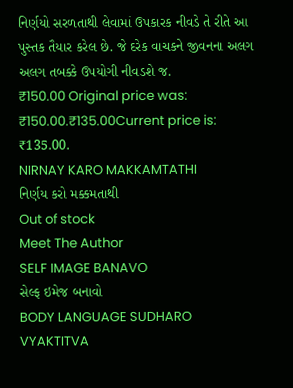નિર્ણયો સરળતાથી લેવામાં ઉપકારક નીવડે તે રીતે આ પુસ્તક તૈયાર કરેલ છે. જે દરેક વાચકને જીવનના અલગ અલગ તબક્કે ઉપયોગી નીવડશે જ.
₹150.00 Original price was: ₹150.00.₹135.00Current price is: ₹135.00.
NIRNAY KARO MAKKAMTATHI
નિર્ણય કરો મક્કમતાથી
Out of stock
Meet The Author
SELF IMAGE BANAVO
સેલ્ફ ઇમેજ બનાવો
BODY LANGUAGE SUDHARO VYAKTITVA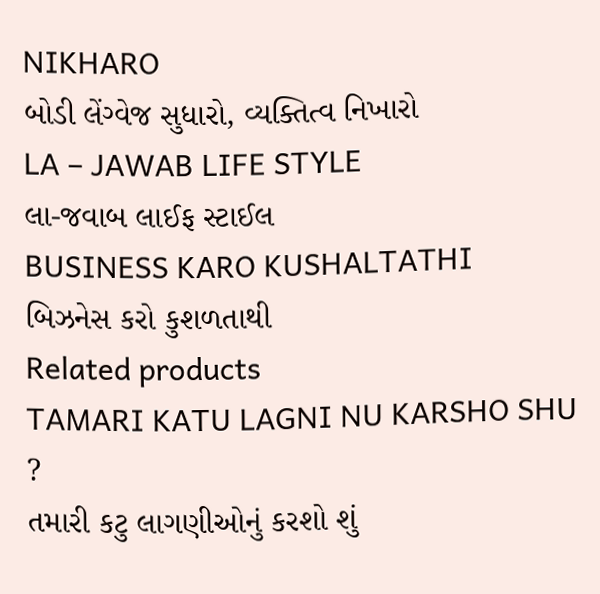NIKHARO
બોડી લેંગ્વેજ સુધારો, વ્યક્તિત્વ નિખારો
LA – JAWAB LIFE STYLE
લા-જવાબ લાઈફ સ્ટાઈલ
BUSINESS KARO KUSHALTATHI
બિઝનેસ કરો કુશળતાથી
Related products
TAMARI KATU LAGNI NU KARSHO SHU ?
તમારી કટુ લાગણીઓનું કરશો શું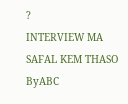?
INTERVIEW MA SAFAL KEM THASO
ByABC